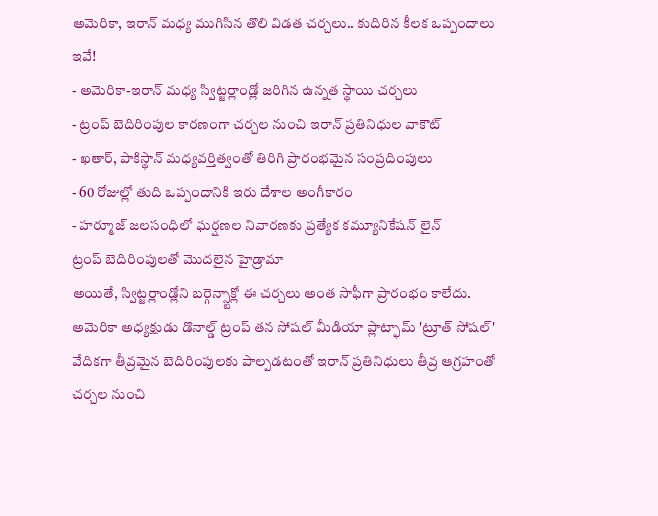అమెరికా, ఇరాన్ మధ్య ముగిసిన తొలి విడత చర్చలు.. కుదిరిన కీలక ఒప్పందాలు ఇవే!
- అమెరికా-ఇరాన్ మధ్య స్విట్జర్లాండ్లో జరిగిన ఉన్నత స్థాయి చర్చలు
- ట్రంప్ బెదిరింపుల కారణంగా చర్చల నుంచి ఇరాన్ ప్రతినిధుల వాకౌట్
- ఖతార్, పాకిస్థాన్ మధ్యవర్తిత్వంతో తిరిగి ప్రారంభమైన సంప్రదింపులు
- 60 రోజుల్లో తుది ఒప్పందానికి ఇరు దేశాల అంగీకారం
- హర్మూజ్ జలసంధిలో ఘర్షణల నివారణకు ప్రత్యేక కమ్యూనికేషన్ లైన్
ట్రంప్ బెదిరింపులతో మొదలైన హైడ్రామా
అయితే, స్విట్జర్లాండ్లోని బర్గెన్స్టాక్లో ఈ చర్చలు అంత సాఫీగా ప్రారంభం కాలేదు. అమెరికా అధ్యక్షుడు డొనాల్డ్ ట్రంప్ తన సోషల్ మీడియా ప్లాట్ఫామ్ 'ట్రూత్ సోషల్' వేదికగా తీవ్రమైన బెదిరింపులకు పాల్పడటంతో ఇరాన్ ప్రతినిధులు తీవ్ర ఆగ్రహంతో చర్చల నుంచి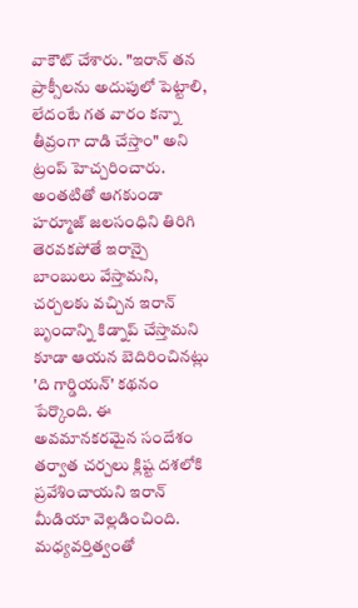వాకౌట్ చేశారు. "ఇరాన్ తన ప్రాక్సీలను అదుపులో పెట్టాలి, లేదంటే గత వారం కన్నా తీవ్రంగా దాడి చేస్తాం" అని ట్రంప్ హెచ్చరించారు. అంతటితో ఆగకుండా హర్మూజ్ జలసంధిని తిరిగి తెరవకపోతే ఇరాన్పై బాంబులు వేస్తామని, చర్చలకు వచ్చిన ఇరాన్ బృందాన్ని కిడ్నాప్ చేస్తామని కూడా ఆయన బెదిరించినట్లు 'ది గార్డియన్' కథనం పేర్కొంది. ఈ అవమానకరమైన సందేశం తర్వాత చర్చలు క్లిష్ట దశలోకి ప్రవేశించాయని ఇరాన్ మీడియా వెల్లడించింది.
మధ్యవర్తిత్వంతో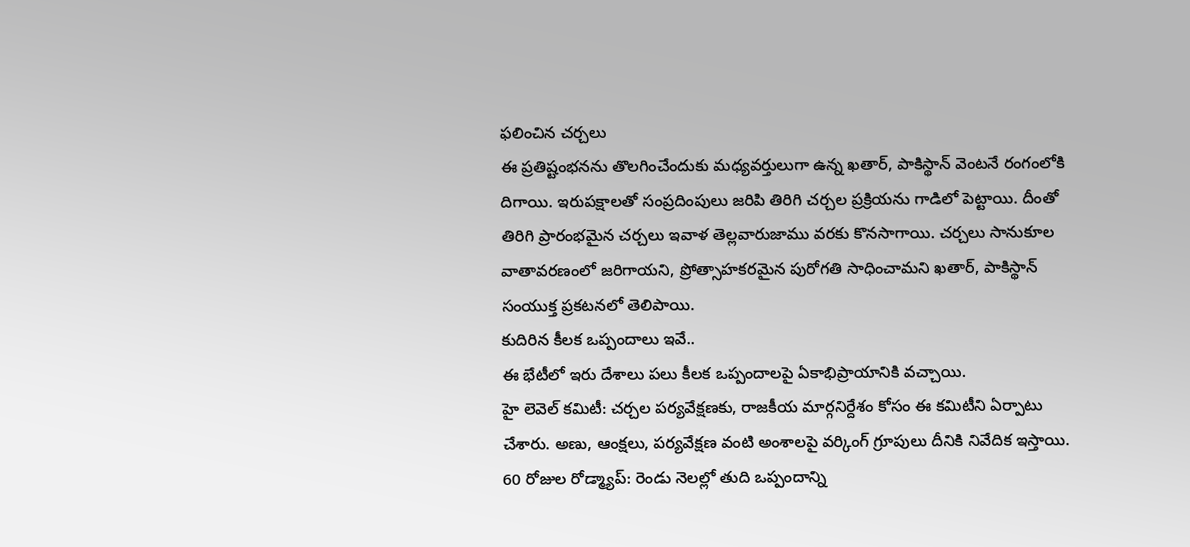ఫలించిన చర్చలు
ఈ ప్రతిష్టంభనను తొలగించేందుకు మధ్యవర్తులుగా ఉన్న ఖతార్, పాకిస్థాన్ వెంటనే రంగంలోకి దిగాయి. ఇరుపక్షాలతో సంప్రదింపులు జరిపి తిరిగి చర్చల ప్రక్రియను గాడిలో పెట్టాయి. దీంతో తిరిగి ప్రారంభమైన చర్చలు ఇవాళ తెల్లవారుజాము వరకు కొనసాగాయి. చర్చలు సానుకూల వాతావరణంలో జరిగాయని, ప్రోత్సాహకరమైన పురోగతి సాధించామని ఖతార్, పాకిస్థాన్ సంయుక్త ప్రకటనలో తెలిపాయి.
కుదిరిన కీలక ఒప్పందాలు ఇవే..
ఈ భేటీలో ఇరు దేశాలు పలు కీలక ఒప్పందాలపై ఏకాభిప్రాయానికి వచ్చాయి.
హై లెవెల్ కమిటీ: చర్చల పర్యవేక్షణకు, రాజకీయ మార్గనిర్దేశం కోసం ఈ కమిటీని ఏర్పాటు చేశారు. అణు, ఆంక్షలు, పర్యవేక్షణ వంటి అంశాలపై వర్కింగ్ గ్రూపులు దీనికి నివేదిక ఇస్తాయి.
60 రోజుల రోడ్మ్యాప్: రెండు నెలల్లో తుది ఒప్పందాన్ని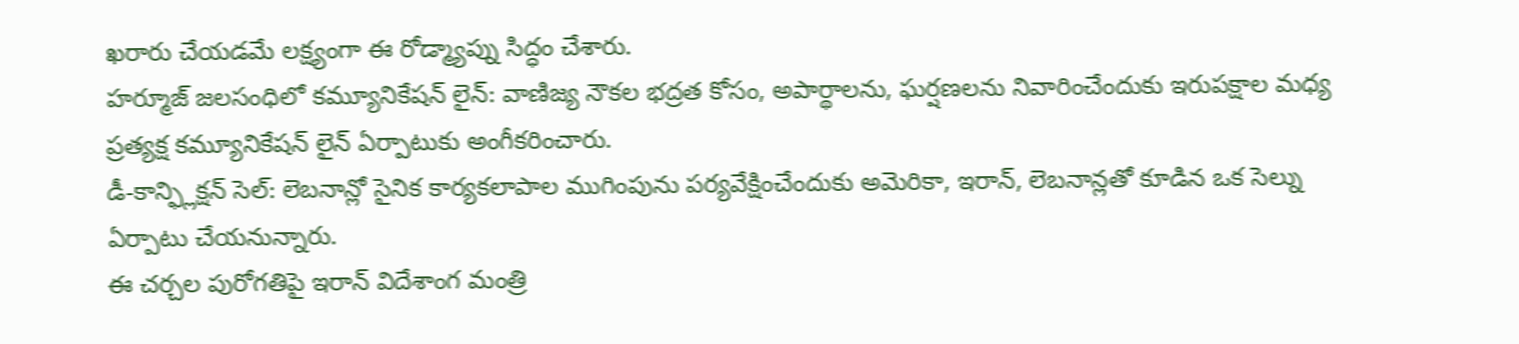ఖరారు చేయడమే లక్ష్యంగా ఈ రోడ్మ్యాప్ను సిద్ధం చేశారు.
హర్మూజ్ జలసంధిలో కమ్యూనికేషన్ లైన్: వాణిజ్య నౌకల భద్రత కోసం, అపార్థాలను, ఘర్షణలను నివారించేందుకు ఇరుపక్షాల మధ్య ప్రత్యక్ష కమ్యూనికేషన్ లైన్ ఏర్పాటుకు అంగీకరించారు.
డీ-కాన్ఫ్లిక్షన్ సెల్: లెబనాన్లో సైనిక కార్యకలాపాల ముగింపును పర్యవేక్షించేందుకు అమెరికా, ఇరాన్, లెబనాన్లతో కూడిన ఒక సెల్ను ఏర్పాటు చేయనున్నారు.
ఈ చర్చల పురోగతిపై ఇరాన్ విదేశాంగ మంత్రి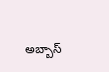అబ్బాస్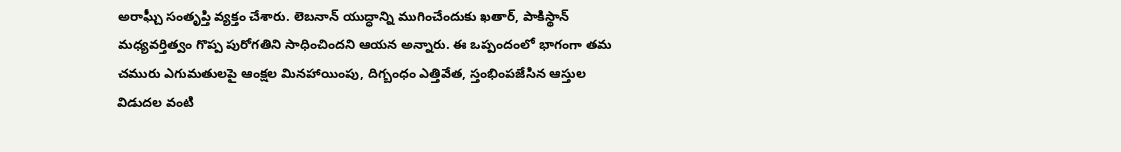అరాఘ్చీ సంతృప్తి వ్యక్తం చేశారు. లెబనాన్ యుద్ధాన్ని ముగించేందుకు ఖతార్, పాకిస్థాన్ మధ్యవర్తిత్వం గొప్ప పురోగతిని సాధించిందని ఆయన అన్నారు. ఈ ఒప్పందంలో భాగంగా తమ చమురు ఎగుమతులపై ఆంక్షల మినహాయింపు, దిగ్బంధం ఎత్తివేత, స్తంభింపజేసిన ఆస్తుల విడుదల వంటి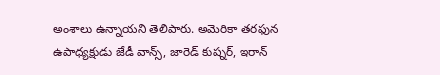అంశాలు ఉన్నాయని తెలిపారు. అమెరికా తరఫున ఉపాధ్యక్షుడు జేడీ వాన్స్, జారెడ్ కుష్నర్, ఇరాన్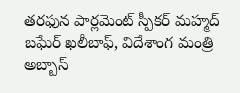తరఫున పార్లమెంట్ స్పీకర్ మహ్మద్ బఘేర్ ఖలీబాఫ్, విదేశాంగ మంత్రి అబ్బాస్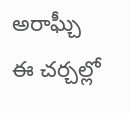అరాఘ్చీ ఈ చర్చల్లో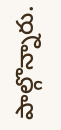పాల్గొన్నారు.